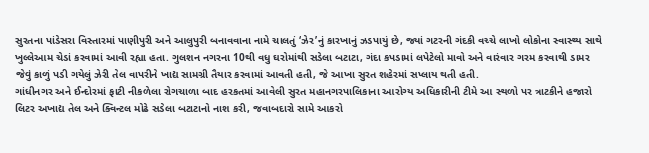સુરતના પાંડેસરા વિસ્તારમાં પાણીપુરી અને આલુપુરી બનાવવાના નામે ચાલતું ‘ઝેર’નું કારખાનું ઝડપાયું છે, જ્યાં ગટરની ગંદકી વચ્ચે લાખો લોકોના સ્વાસ્થ્ય સાથે ખુલ્લેઆમ ચેડાં કરવામાં આવી રહ્યા હતા. ગુલશન નગરના 10થી વધુ ઘરોમાંથી સડેલા બટાટા, ગંદા કપડામાં લપેટેલો માવો અને વારંવાર ગરમ કરવાથી ડામર જેવું કાળું પડી ગયેલું ઝેરી તેલ વાપરીને ખાદ્ય સામગ્રી તૈયાર કરવામાં આવતી હતી, જે આખા સુરત શહેરમાં સપ્લાય થતી હતી.
ગાંધીનગર અને ઈન્દોરમાં ફાટી નીકળેલા રોગચાળા બાદ હરકતમાં આવેલી સુરત મહાનગરપાલિકાના આરોગ્ય અધિકારીની ટીમે આ સ્થળો પર ત્રાટકીને હજારો લિટર અખાદ્ય તેલ અને ક્વિન્ટલ મોઢે સડેલા બટાટાનો નાશ કરી, જવાબદારો સામે આકરો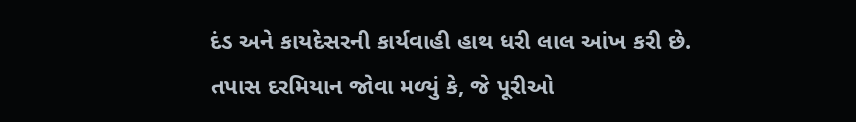દંડ અને કાયદેસરની કાર્યવાહી હાથ ધરી લાલ આંખ કરી છે.
તપાસ દરમિયાન જોવા મળ્યું કે, જે પૂરીઓ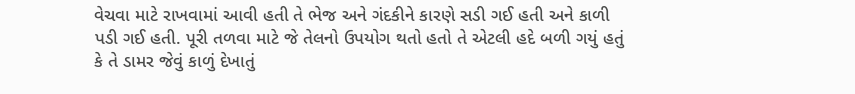વેચવા માટે રાખવામાં આવી હતી તે ભેજ અને ગંદકીને કારણે સડી ગઈ હતી અને કાળી પડી ગઈ હતી. પૂરી તળવા માટે જે તેલનો ઉપયોગ થતો હતો તે એટલી હદે બળી ગયું હતું કે તે ડામર જેવું કાળું દેખાતું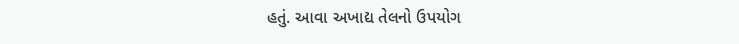હતું. આવા અખાદ્ય તેલનો ઉપયોગ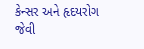કેન્સર અને હૃદયરોગ જેવી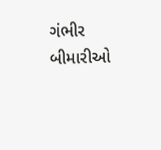ગંભીર બીમારીઓ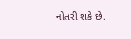નોતરી શકે છે.